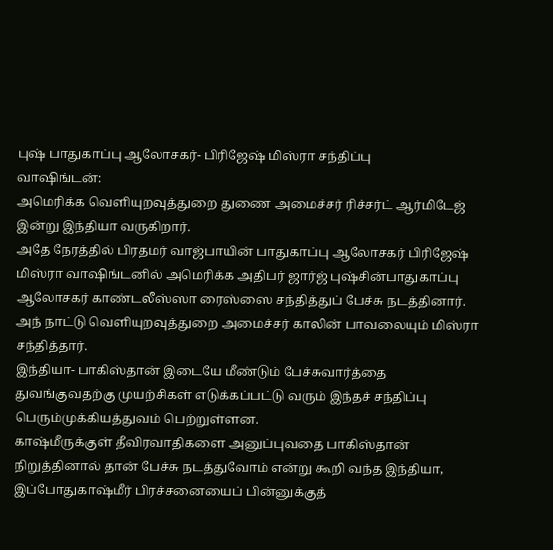புஷ் பாதுகாப்பு ஆலோசகர்- பிரிஜேஷ் மிஸ்ரா சந்திப்பு
வாஷிங்டன்:
அமெரிக்க வெளியுறவுத்துறை துணை அமைச்சர் ரிச்சர்ட் ஆர்மிடேஜ் இன்று இந்தியா வருகிறார்.
அதே நேரத்தில் பிரதமர் வாஜ்பாயின் பாதுகாப்பு ஆலோசகர் பிரிஜேஷ் மிஸ்ரா வாஷிங்டனில் அமெரிக்க அதிபர் ஜார்ஜ் புஷ்சின்பாதுகாப்பு ஆலோசகர் காண்டலீஸ்ஸா ரைஸ்ஸை சந்தித்துப் பேச்சு நடத்தினார்.
அந் நாட்டு வெளியுறவுத்துறை அமைச்சர் காலின் பாவலையும் மிஸ்ரா சந்தித்தார்.
இந்தியா- பாகிஸ்தான் இடையே மீண்டும் பேச்சுவார்த்தை துவங்குவதற்கு முயற்சிகள் எடுக்கப்பட்டு வரும் இந்தச் சந்திப்பு பெரும்முக்கியத்துவம் பெற்றுள்ளன.
காஷ்மீருக்குள் தீவிரவாதிகளை அனுப்புவதை பாகிஸ்தான் நிறுத்தினால் தான் பேச்சு நடத்துவோம் என்று கூறி வந்த இந்தியா, இப்போதுகாஷ்மீர் பிரச்சனையைப் பின்னுக்குத்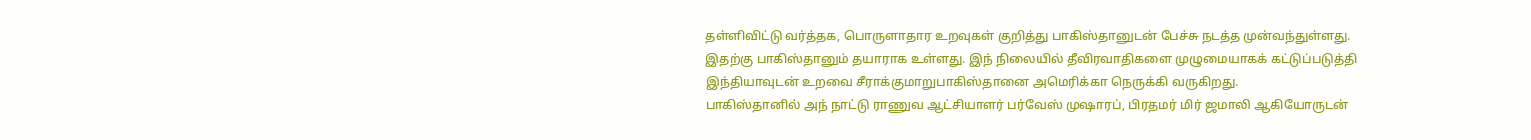தள்ளிவிட்டு வர்த்தக, பொருளாதார உறவுகள் குறித்து பாகிஸ்தானுடன் பேச்சு நடத்த முன்வந்துள்ளது.
இதற்கு பாகிஸ்தானும் தயாராக உள்ளது. இந் நிலையில் தீவிரவாதிகளை முழுமையாகக் கட்டுப்படுத்தி இந்தியாவுடன் உறவை சீராக்குமாறுபாகிஸ்தானை அமெரிக்கா நெருக்கி வருகிறது.
பாகிஸ்தானில் அந் நாட்டு ராணுவ ஆட்சியாளர் பர்வேஸ் முஷாரப், பிரதமர் மிர் ஜமாலி ஆகியோருடன்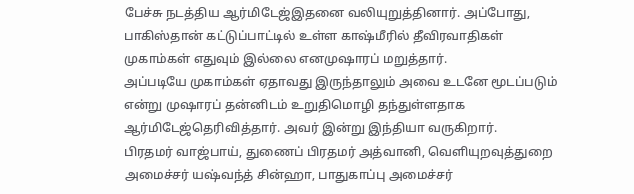பேச்சு நடத்திய ஆர்மிடேஜ்இதனை வலியுறுத்தினார். அப்போது, பாகிஸ்தான் கட்டுப்பாட்டில் உள்ள காஷ்மீரில் தீவிரவாதிகள் முகாம்கள் எதுவும் இல்லை எனமுஷாரப் மறுத்தார்.
அப்படியே முகாம்கள் ஏதாவது இருந்தாலும் அவை உடனே மூடப்படும் என்று முஷாரப் தன்னிடம் உறுதிமொழி தந்துள்ளதாக ஆர்மிடேஜ்தெரிவித்தார். அவர் இன்று இந்தியா வருகிறார்.
பிரதமர் வாஜ்பாய், துணைப் பிரதமர் அத்வானி, வெளியுறவுத்துறை அமைச்சர் யஷ்வந்த் சின்ஹா, பாதுகாப்பு அமைச்சர்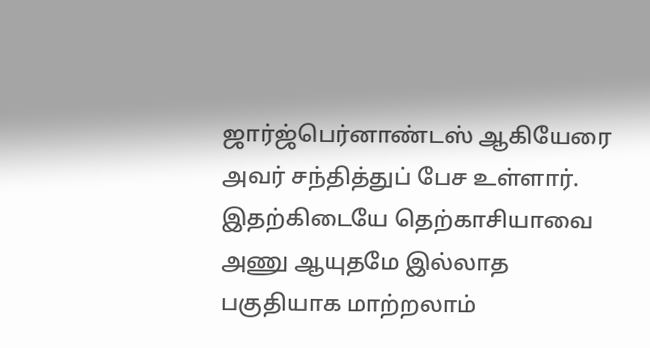ஜார்ஜ்பெர்னாண்டஸ் ஆகியேரை அவர் சந்தித்துப் பேச உள்ளார்.
இதற்கிடையே தெற்காசியாவை அணு ஆயுதமே இல்லாத பகுதியாக மாற்றலாம்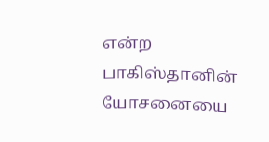என்ற பாகிஸ்தானின் யோசனையை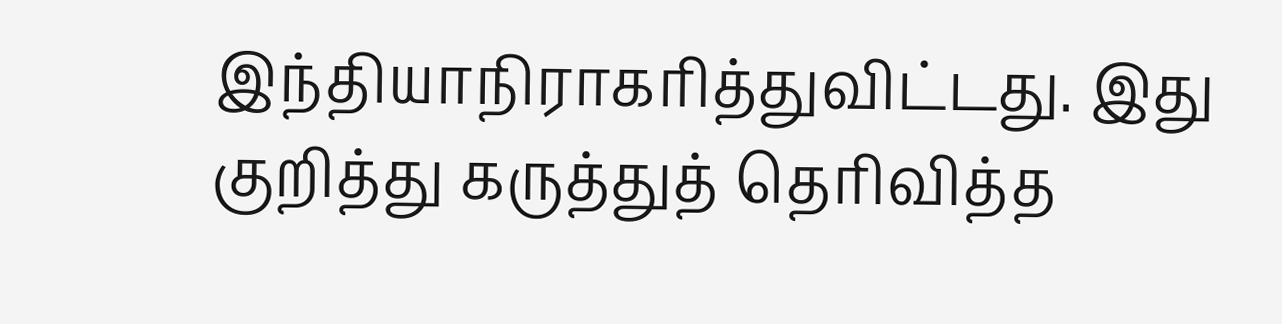இந்தியாநிராகரித்துவிட்டது. இது குறித்து கருத்துத் தெரிவித்த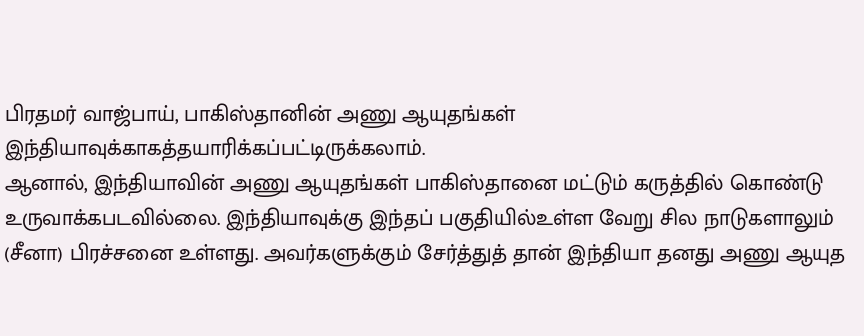பிரதமர் வாஜ்பாய், பாகிஸ்தானின் அணு ஆயுதங்கள் இந்தியாவுக்காகத்தயாரிக்கப்பட்டிருக்கலாம்.
ஆனால், இந்தியாவின் அணு ஆயுதங்கள் பாகிஸ்தானை மட்டும் கருத்தில் கொண்டு உருவாக்கபடவில்லை. இந்தியாவுக்கு இந்தப் பகுதியில்உள்ள வேறு சில நாடுகளாலும் (சீனா) பிரச்சனை உள்ளது. அவர்களுக்கும் சேர்த்துத் தான் இந்தியா தனது அணு ஆயுத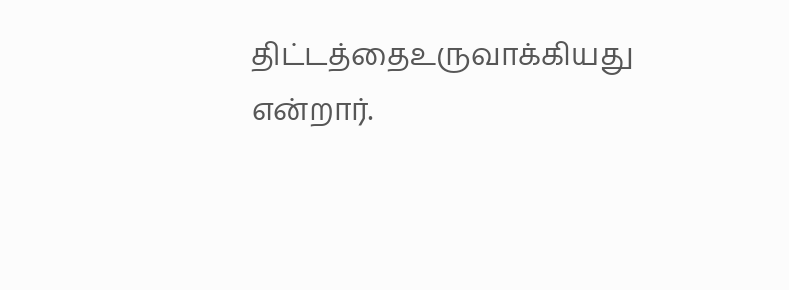திட்டத்தைஉருவாக்கியது என்றார்.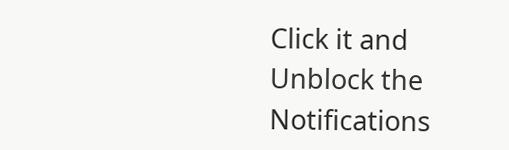Click it and Unblock the Notifications